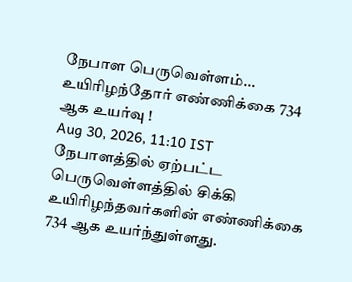நேபாள பெருவெள்ளம்... உயிரிழந்தோர் எண்ணிக்கை 734 ஆக உயர்வு !
Aug 30, 2026, 11:10 IST
நேபாளத்தில் ஏற்பட்ட பெருவெள்ளத்தில் சிக்கி உயிரிழந்தவர்களின் எண்ணிக்கை 734 ஆக உயர்ந்துள்ளது.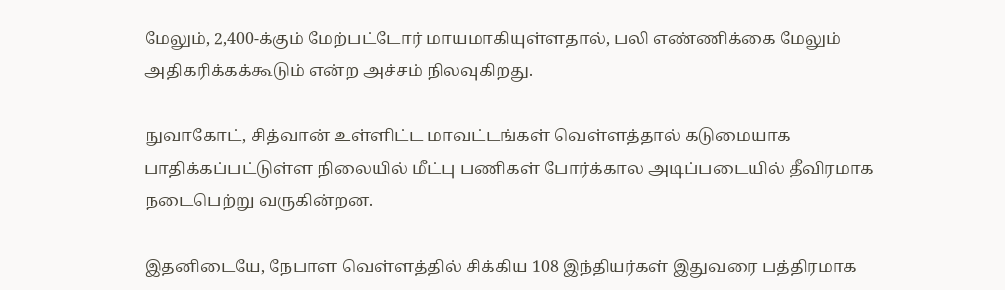மேலும், 2,400-க்கும் மேற்பட்டோர் மாயமாகியுள்ளதால், பலி எண்ணிக்கை மேலும் அதிகரிக்கக்கூடும் என்ற அச்சம் நிலவுகிறது.

நுவாகோட், சித்வான் உள்ளிட்ட மாவட்டங்கள் வெள்ளத்தால் கடுமையாக பாதிக்கப்பட்டுள்ள நிலையில் மீட்பு பணிகள் போர்க்கால அடிப்படையில் தீவிரமாக நடைபெற்று வருகின்றன.

இதனிடையே, நேபாள வெள்ளத்தில் சிக்கிய 108 இந்தியர்கள் இதுவரை பத்திரமாக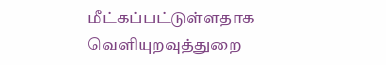மீட்கப்பட்டுள்ளதாக வெளியுறவுத்துறை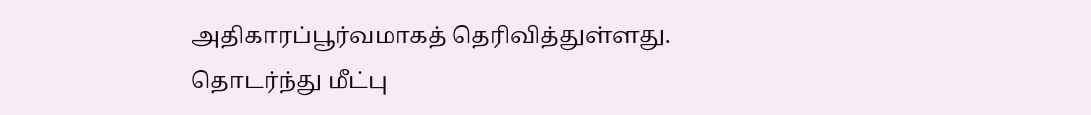அதிகாரப்பூர்வமாகத் தெரிவித்துள்ளது. தொடர்ந்து மீட்பு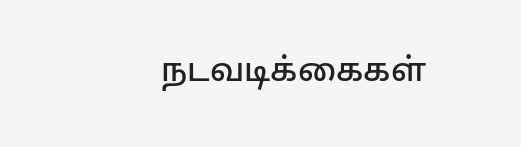நடவடிக்கைகள்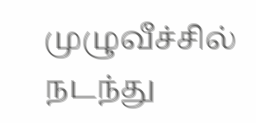முழுவீச்சில் நடந்து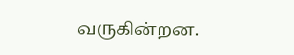வருகின்றன.